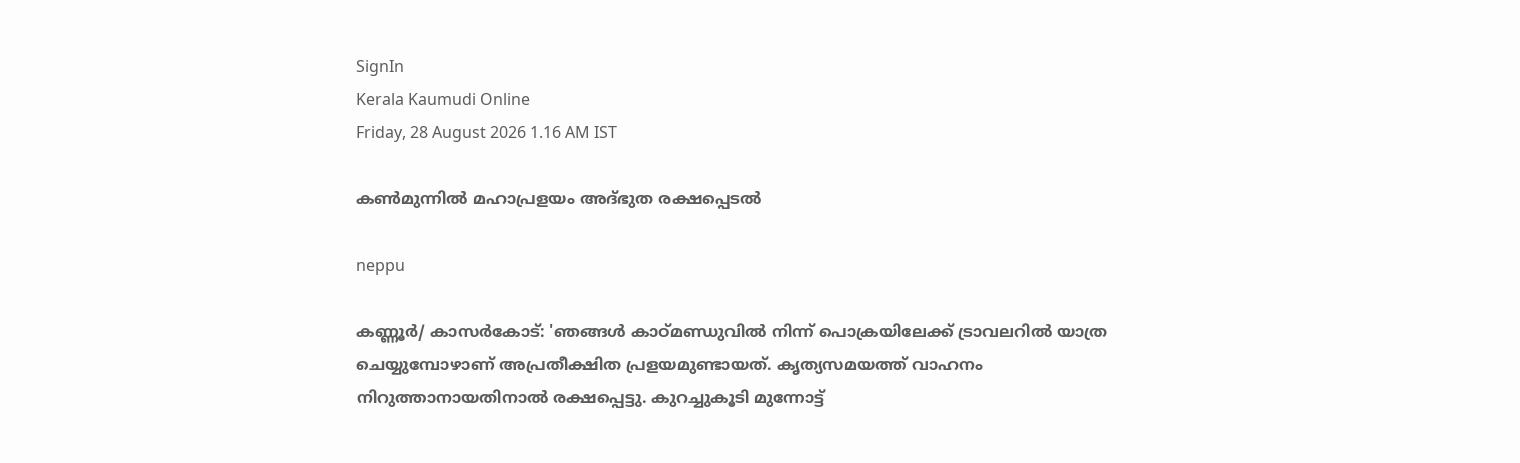SignIn
Kerala Kaumudi Online
Friday, 28 August 2026 1.16 AM IST

കൺമുന്നിൽ മഹാപ്രളയം അദ്ഭുത രക്ഷപ്പെടൽ

neppu

കണ്ണൂർ/ കാസർകോ‌‌ട്: 'ഞങ്ങൾ കാഠ്‌മണ്ഡുവിൽ നിന്ന് പൊക്രയിലേക്ക് ട്രാവലറിൽ യാത്ര ചെയ്യുമ്പോഴാണ് അപ്രതീക്ഷിത പ്രളയമുണ്ടായത്. കൃത്യസമയത്ത് വാഹനം നിറുത്താനായതിനാൽ രക്ഷപ്പെട്ടു. കുറച്ചുകൂടി മുന്നോട്ട്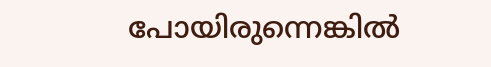പോയിരുന്നെങ്കിൽ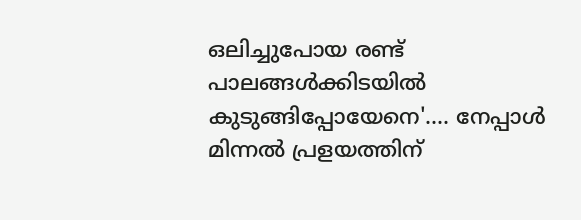ഒലിച്ചുപോയ രണ്ട് പാലങ്ങൾക്കിടയിൽ കുടുങ്ങിപ്പോയേനെ'.... നേപ്പാൾ മിന്നൽ പ്രളയത്തിന്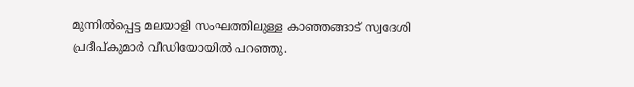മുന്നിൽപ്പെട്ട മലയാളി സംഘത്തിലുള്ള കാഞ്ഞങ്ങാട് സ്വദേശി പ്രദീപ്‌‌കുമാർ വീഡിയോയിൽ പറഞ്ഞു.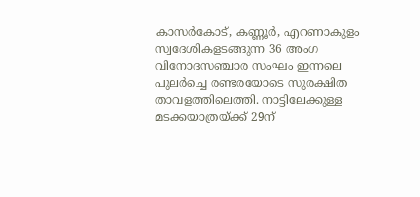കാസർകോട്, കണ്ണൂർ, എറണാകുളം സ്വദേശികളടങ്ങുന്ന 36 അംഗ വിനോദസഞ്ചാര സംഘം ഇന്നലെ പുലർച്ചെ രണ്ടരയോടെ സുരക്ഷിത താവളത്തിലെത്തി. നാട്ടിലേക്കുള്ള മടക്കയാത്രയ്ക്ക് 29ന്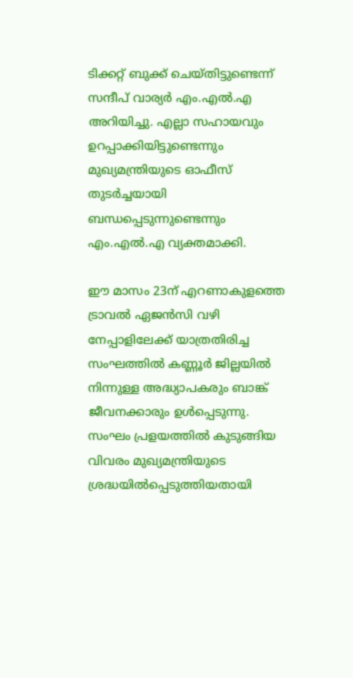ടിക്കറ്റ് ബുക്ക് ചെയ്തിട്ടുണ്ടെന്ന് സന്ദീപ് വാര്യർ എം.എൽ.എ അറിയിച്ചു. എല്ലാ സഹായവും ഉറപ്പാക്കിയിട്ടുണ്ടെന്നും മുഖ്യമന്ത്രിയുടെ ഓഫീസ് തുടർച്ചയായി ബന്ധപ്പെടുന്നുണ്ടെന്നും എം.എൽ.എ വ്യക്തമാക്കി.

ഈ മാസം 23ന് എറണാകുളത്തെ ട്രാവൽ ഏജൻസി വഴി നേപ്പാളിലേക്ക് യാത്രതിരിച്ച സംഘത്തിൽ കണ്ണൂർ ജില്ലയിൽ നിന്നുള്ള അദ്ധ്യാപകരും ബാങ്ക് ജീവനക്കാരും ഉൾപ്പെടുന്നു. സംഘം പ്രളയത്തിൽ കുടുങ്ങിയ വിവരം മുഖ്യമന്ത്രിയുടെ ശ്രദ്ധയിൽപ്പെടുത്തിയതായി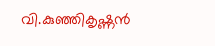വി.കുഞ്ഞികൃഷ്ണൻ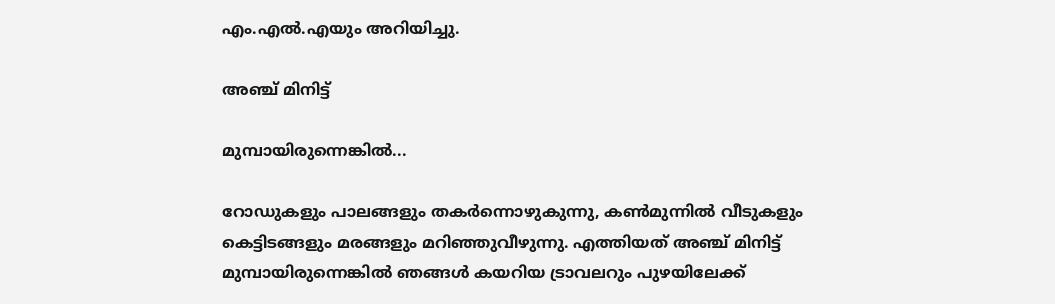എം.എൽ.എയും അറിയിച്ചു.

അഞ്ച് മിനിട്ട്

മുമ്പായിരുന്നെങ്കിൽ...

റോഡുകളും പാലങ്ങളും തകർന്നൊഴുകുന്നു, കൺമുന്നിൽ വീടുകളും കെട്ടിടങ്ങളും മരങ്ങളും മറിഞ്ഞുവീഴുന്നു. എത്തിയത് അഞ്ച് മിനിട്ട് മുമ്പായിരുന്നെങ്കിൽ ഞങ്ങൾ കയറിയ ട്രാവലറും പുഴയിലേക്ക്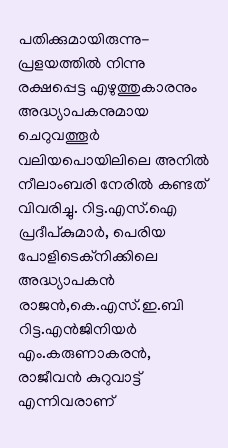പതിക്കുമായിരുന്നു- പ്രളയത്തിൽ നിന്നു രക്ഷപ്പെട്ട എഴുത്തുകാരനും അദ്ധ്യാപകനുമായ ചെറുവത്തൂർ വലിയപൊയിലിലെ അനിൽ നീലാംബരി നേരിൽ കണ്ടത് വിവരിച്ചു. റിട്ട.എസ്.ഐ പ്രദീപ്‌കുമാർ, പെരിയ പോളിടെക്ന‌ിക്കിലെ അദ്ധ്യാപകൻ രാജൻ,കെ.എസ്.ഇ.ബി റിട്ട.എൻജിനിയർ എം.കരുണാകരൻ, രാജീവൻ കുറുവാട്ട് എന്നിവരാണ്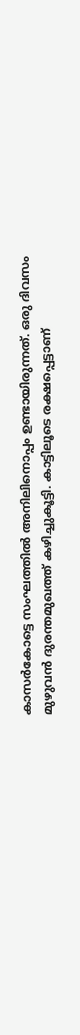കാസർകോട്ടെ സംഘത്തിൽ അനിലിനൊപ്പം ഉണ്ടായിരുന്നത്. ഒരു ദിവസം മുഴുവൻ ദുരന്തമുഖത്ത് കഴിച്ചുകൂട്ടി. കാട്ടിലൂടെ രക്ഷപ്പെട്ടാണ്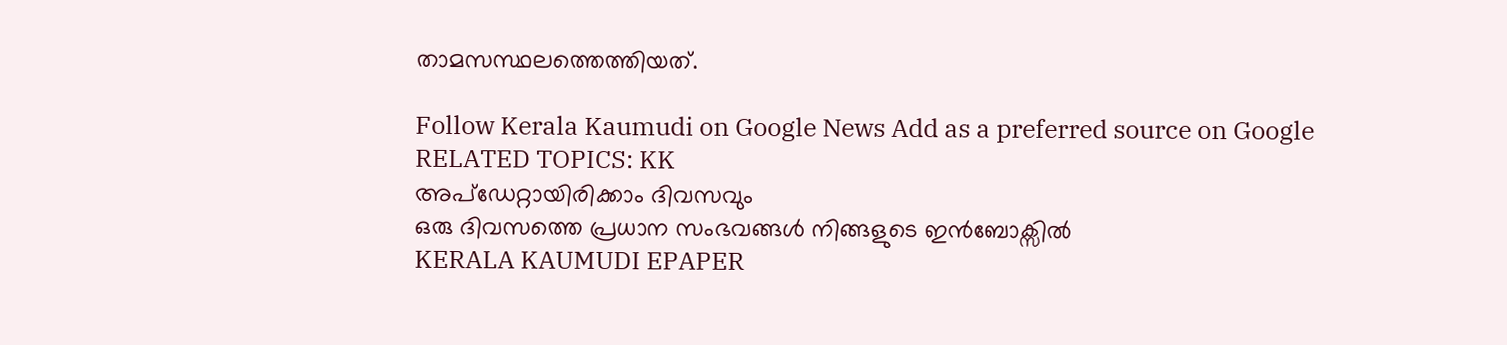താമസസ്ഥലത്തെത്തിയത്.

Follow Kerala Kaumudi on Google News Add as a preferred source on Google
RELATED TOPICS: KK
അപ്ഡേറ്റായിരിക്കാം ദിവസവും
ഒരു ദിവസത്തെ പ്രധാന സംഭവങ്ങൾ നിങ്ങളുടെ ഇൻബോക്സിൽ
KERALA KAUMUDI EPAPER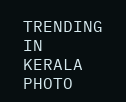TRENDING IN KERALA
PHOTO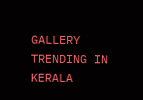GALLERY
TRENDING IN KERALA